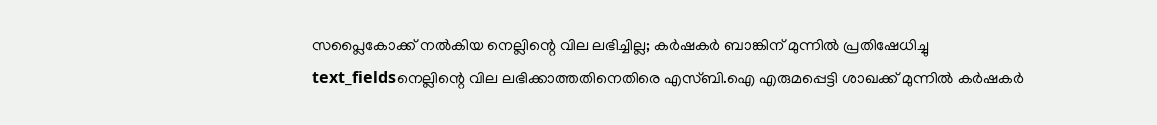സപ്ലൈകോക്ക് നൽകിയ നെല്ലിന്റെ വില ലഭിച്ചില്ല; കർഷകർ ബാങ്കിന് മുന്നിൽ പ്രതിഷേധിച്ചു
text_fieldsനെല്ലിന്റെ വില ലഭിക്കാത്തതിനെതിരെ എസ്ബി.ഐ എരുമപ്പെട്ടി ശാഖക്ക് മുന്നിൽ കർഷകർ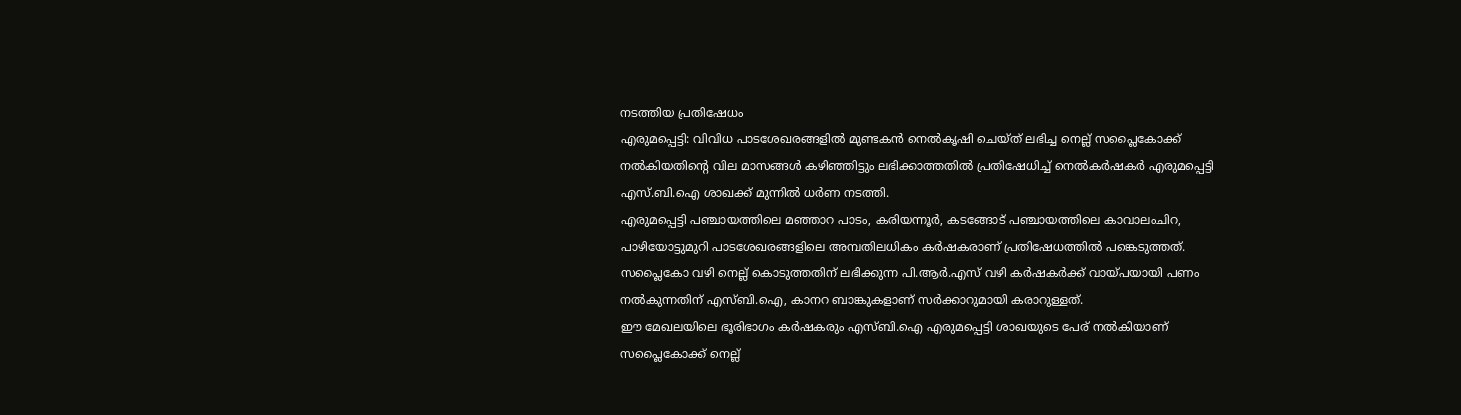നടത്തിയ പ്രതിഷേധം
എരുമപ്പെട്ടി: വിവിധ പാടശേഖരങ്ങളിൽ മുണ്ടകൻ നെൽകൃഷി ചെയ്ത് ലഭിച്ച നെല്ല് സപ്ലൈകോക്ക് നൽകിയതിന്റെ വില മാസങ്ങൾ കഴിഞ്ഞിട്ടും ലഭിക്കാത്തതിൽ പ്രതിഷേധിച്ച് നെൽകർഷകർ എരുമപ്പെട്ടി എസ്.ബി.ഐ ശാഖക്ക് മുന്നിൽ ധർണ നടത്തി.
എരുമപ്പെട്ടി പഞ്ചായത്തിലെ മഞ്ഞാറ പാടം, കരിയന്നൂർ, കടങ്ങോട് പഞ്ചായത്തിലെ കാവാലംചിറ, പാഴിയോട്ടുമുറി പാടശേഖരങ്ങളിലെ അമ്പതിലധികം കർഷകരാണ് പ്രതിഷേധത്തിൽ പങ്കെടുത്തത്. സപ്ലൈകോ വഴി നെല്ല് കൊടുത്തതിന് ലഭിക്കുന്ന പി.ആർ.എസ് വഴി കർഷകർക്ക് വായ്പയായി പണം നൽകുന്നതിന് എസ്ബി.ഐ, കാനറ ബാങ്കുകളാണ് സർക്കാറുമായി കരാറുള്ളത്.
ഈ മേഖലയിലെ ഭൂരിഭാഗം കർഷകരും എസ്ബി.ഐ എരുമപ്പെട്ടി ശാഖയുടെ പേര് നൽകിയാണ് സപ്ലൈകോക്ക് നെല്ല്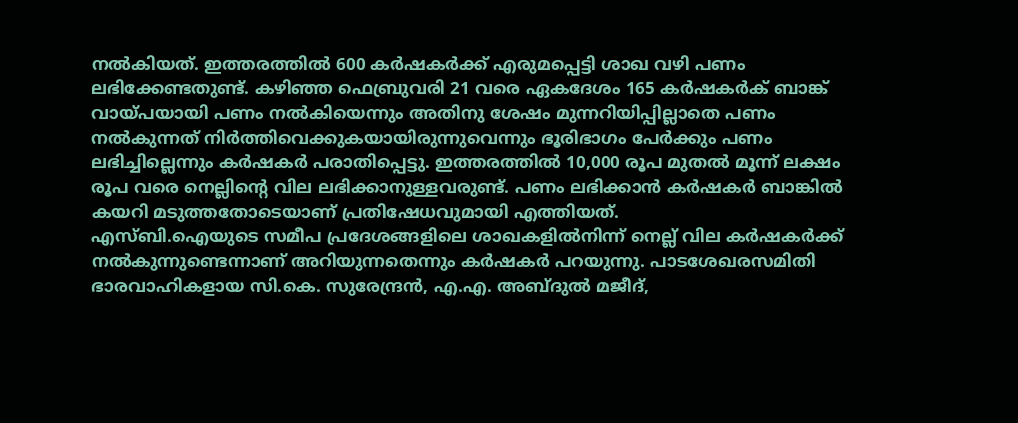നൽകിയത്. ഇത്തരത്തിൽ 600 കർഷകർക്ക് എരുമപ്പെട്ടി ശാഖ വഴി പണം ലഭിക്കേണ്ടതുണ്ട്. കഴിഞ്ഞ ഫെബ്രുവരി 21 വരെ ഏകദേശം 165 കർഷകർക് ബാങ്ക് വായ്പയായി പണം നൽകിയെന്നും അതിനു ശേഷം മുന്നറിയിപ്പില്ലാതെ പണം നൽകുന്നത് നിർത്തിവെക്കുകയായിരുന്നുവെന്നും ഭൂരിഭാഗം പേർക്കും പണം ലഭിച്ചില്ലെന്നും കർഷകർ പരാതിപ്പെട്ടു. ഇത്തരത്തിൽ 10,000 രൂപ മുതൽ മൂന്ന് ലക്ഷം രൂപ വരെ നെല്ലിന്റെ വില ലഭിക്കാനുള്ളവരുണ്ട്. പണം ലഭിക്കാൻ കർഷകർ ബാങ്കിൽ കയറി മടുത്തതോടെയാണ് പ്രതിഷേധവുമായി എത്തിയത്.
എസ്ബി.ഐയുടെ സമീപ പ്രദേശങ്ങളിലെ ശാഖകളിൽനിന്ന് നെല്ല് വില കർഷകർക്ക് നൽകുന്നുണ്ടെന്നാണ് അറിയുന്നതെന്നും കർഷകർ പറയുന്നു. പാടശേഖരസമിതി ഭാരവാഹികളായ സി.കെ. സുരേന്ദ്രൻ, എ.എ. അബ്ദുൽ മജീദ്,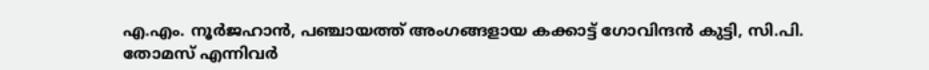എ.എം. നൂർജഹാൻ, പഞ്ചായത്ത് അംഗങ്ങളായ കക്കാട്ട് ഗോവിന്ദൻ കുട്ടി, സി.പി. തോമസ് എന്നിവർ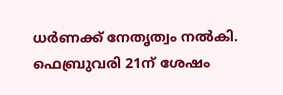ധർണക്ക് നേതൃത്വം നൽകി.
ഫെബ്രുവരി 21ന് ശേഷം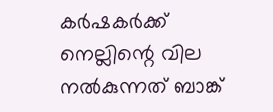കർഷകർക്ക് നെല്ലിന്റെ വില നൽകുന്നത് ബാങ്ക്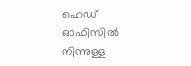ഹെഡ് ഓഫിസിൽ നിന്നുള്ള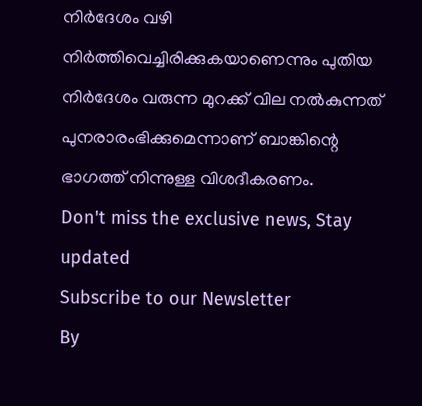നിർദേശം വഴി നിർത്തിവെച്ചിരിക്കുകയാണെന്നും പുതിയ നിർദേശം വരുന്ന മുറക്ക് വില നൽകുന്നത് പുനരാരംഭിക്കുമെന്നാണ് ബാങ്കിന്റെ ഭാഗത്ത് നിന്നുള്ള വിശദീകരണം.
Don't miss the exclusive news, Stay updated
Subscribe to our Newsletter
By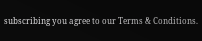subscribing you agree to our Terms & Conditions.